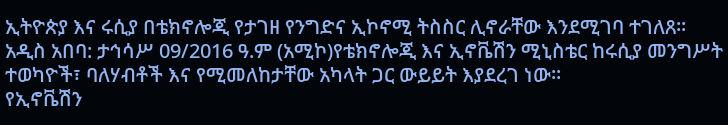ኢትዮጵያ እና ሩሲያ በቴክኖሎጂ የታገዘ የንግድና ኢኮኖሚ ትስስር ሊኖራቸው እንደሚገባ ተገለጸ።
አዲስ አበባ: ታኅሳሥ 09/2016 ዓ.ም (አሚኮ)የቴክኖሎጂ እና ኢኖቬሽን ሚኒስቴር ከሩሲያ መንግሥት ተወካዮች፣ ባለሃብቶች እና የሚመለከታቸው አካላት ጋር ውይይት እያደረገ ነው።
የኢኖቬሽን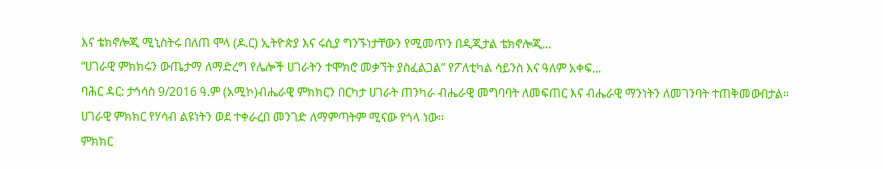እና ቴክኖሎጂ ሚኒስትሩ በለጠ ሞላ (ዶ.ር) ኢትዮጵያ እና ሩሲያ ግንኙነታቸውን የሚመጥን በዲጂታል ቴክኖሎጂ...
“ሀገራዊ ምክክሩን ውጤታማ ለማድረግ የሌሎች ሀገራትን ተሞክሮ መቃኘት ያስፈልጋል” የፖለቲካል ሳይንስ እና ዓለም አቀፍ...
ባሕር ዳር: ታኅሳስ 9/2016 ዓ.ም (አሚኮ)ብሔራዊ ምክክርን በርካታ ሀገራት ጠንካራ ብሔራዊ መግባባት ለመፍጠር እና ብሔራዊ ማንነትን ለመገንባት ተጠቅመውበታል። ሀገራዊ ምክክር የሃሳብ ልዩነትን ወደ ተቀራረበ መንገድ ለማምጣትም ሚናው የጎላ ነው።
ምክክር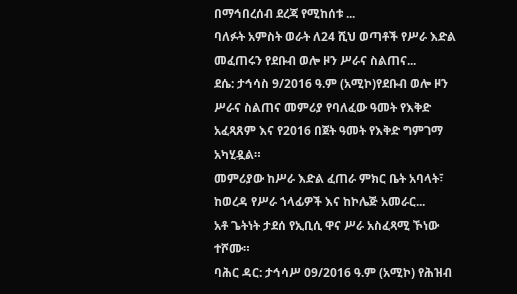በማኅበረሰብ ደረጃ የሚከሰቱ ...
ባለፉት አምስት ወራት ለ24 ሺህ ወጣቶች የሥራ እድል መፈጠሩን የደቡብ ወሎ ዞን ሥራና ስልጠና...
ደሴ: ታኅሳስ 9/2016 ዓ.ም (አሚኮ)የደቡብ ወሎ ዞን ሥራና ስልጠና መምሪያ የባለፈው ዓመት የእቅድ አፈጻጸም እና የ2016 በጀት ዓመት የእቅድ ግምገማ አካሂዷል።
መምሪያው ከሥራ እድል ፈጠራ ምክር ቤት አባላት፣ ከወረዳ የሥራ ኀላፊዎች እና ከኮሌጅ አመራር...
አቶ ጌትነት ታደሰ የኢቢሲ ዋና ሥራ አስፈጻሚ ኾነው ተሾሙ።
ባሕር ዳር: ታኅሳሥ 09/2016 ዓ.ም (አሚኮ) የሕዝብ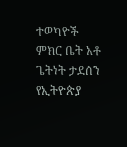ተወካዮች ምክር ቤት አቶ ጌትነት ታደሰን የኢትዮጵያ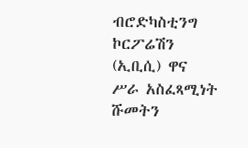ብሮድካስቲንግ ኮርፖሬሽን (ኢቢሲ) ዋና ሥራ አስፈጻሚነት ሹመትን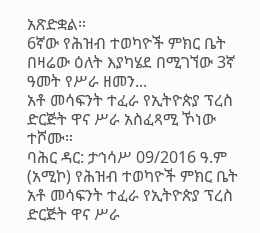አጽድቋል።
6ኛው የሕዝብ ተወካዮች ምክር ቤት በዛሬው ዕለት እያካሄደ በሚገኘው 3ኛ ዓመት የሥራ ዘመን...
አቶ መሳፍንት ተፈራ የኢትዮጵያ ፕረስ ድርጅት ዋና ሥራ አስፈጻሚ ኾነው ተሾሙ።
ባሕር ዳር: ታኅሳሥ 09/2016 ዓ.ም (አሚኮ) የሕዝብ ተወካዮች ምክር ቤት አቶ መሳፍንት ተፈራ የኢትዮጵያ ፕረስ ድርጅት ዋና ሥራ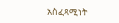አስፈጻሚነት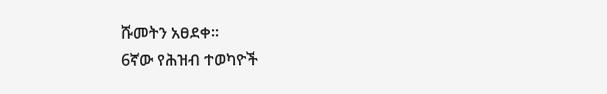ሹመትን አፀደቀ።
6ኛው የሕዝብ ተወካዮች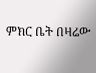ምክር ቤት በዛሬው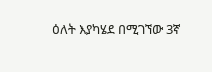ዕለት እያካሄደ በሚገኘው 3ኛ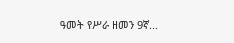ዓመት የሥራ ዘመን 9ኛ...